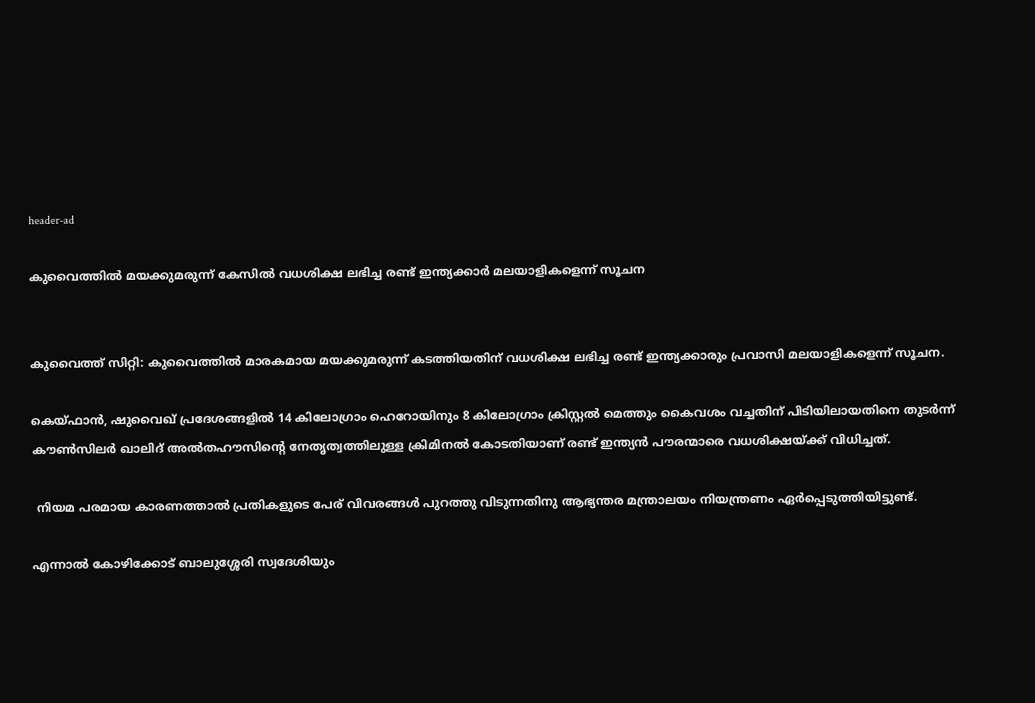header-ad

കുവൈത്തില്‍ മയക്കുമരുന്ന് കേസില്‍ വധശിക്ഷ ലഭിച്ച രണ്ട് ഇന്ത്യക്കാര്‍ മലയാളികളെന്ന് സൂചന


കുവൈത്ത് സിറ്റി: കുവൈത്തിൽ മാരകമായ മയക്കുമരുന്ന് കടത്തിയതിന് വധശിക്ഷ ലഭിച്ച രണ്ട് ഇന്ത്യക്കാരും പ്രവാസി മലയാളികളെന്ന് സൂചന.

കെയ്ഫാൻ, ഷുവൈഖ് പ്രദേശങ്ങളിൽ 14 കിലോഗ്രാം ഹെറോയിനും 8 കിലോഗ്രാം ക്രിസ്റ്റൽ മെത്തും കൈവശം വച്ചതിന് പിടിയിലായതിനെ തുടർന്ന് കൗൺസിലർ ഖാലിദ് അൽതഹൗസിന്റെ നേതൃത്വത്തിലുള്ള ക്രിമിനൽ കോടതിയാണ് രണ്ട് ഇന്ത്യൻ പൗരന്മാരെ വധശിക്ഷയ്ക്ക് വിധിച്ചത്.

 നിയമ പരമായ കാരണത്താൽ പ്രതികളുടെ പേര് വിവരങ്ങൾ പുറത്തു വിടുന്നതിനു ആഭ്യന്തര മന്ത്രാലയം നിയന്ത്രണം ഏർപ്പെടുത്തിയിട്ടുണ്ട്.

എന്നാൽ കോഴിക്കോട് ബാലുശ്ശേരി സ്വദേശിയും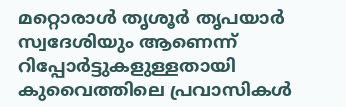മറ്റൊരാൾ തൃശൂർ തൃപയാർ സ്വദേശിയും ആണെന്ന് റിപ്പോർട്ടുകളുള്ളതായി കുവൈത്തിലെ പ്രവാസികൾ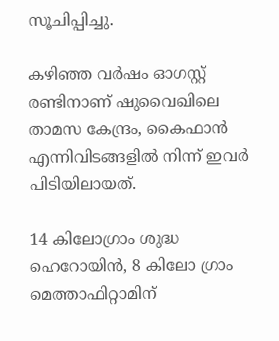സൂചിപ്പിച്ചു.

കഴിഞ്ഞ വർഷം ഓഗസ്റ്റ് രണ്ടിനാണ് ഷുവൈഖിലെ താമസ കേന്ദ്രം, കൈഫാൻ എന്നിവിടങ്ങളിൽ നിന്ന് ഇവർ പിടിയിലായത്.

14 കിലോഗ്രാം ശുദ്ധ ഹെറോയിൻ, 8 കിലോ ഗ്രാം മെത്താഫിറ്റാമിന്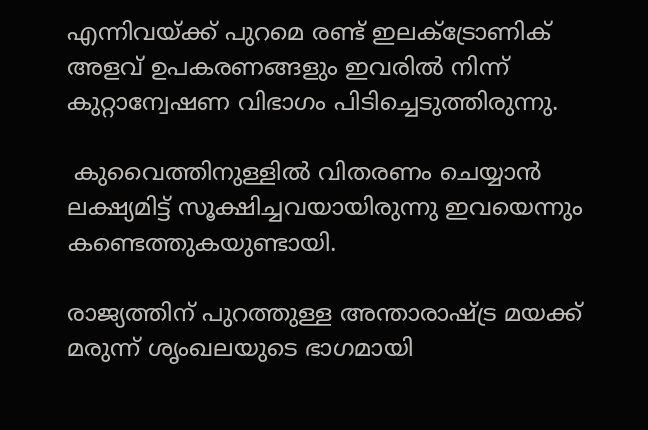എന്നിവയ്ക്ക് പുറമെ രണ്ട് ഇലക്‌ട്രോണിക് അളവ് ഉപകരണങ്ങളും ഇവരിൽ നിന്ന് കുറ്റാന്വേഷണ വിഭാഗം പിടിച്ചെടുത്തിരുന്നു.

 കുവൈത്തിനുള്ളിൽ വിതരണം ചെയ്യാൻ ലക്ഷ്യമിട്ട് സൂക്ഷിച്ചവയായിരുന്നു ഇവയെന്നും കണ്ടെത്തുകയുണ്ടായി.

രാജ്യത്തിന് പുറത്തുള്ള അന്താരാഷ്ട്ര മയക്ക് മരുന്ന് ശൃംഖലയുടെ ഭാഗമായി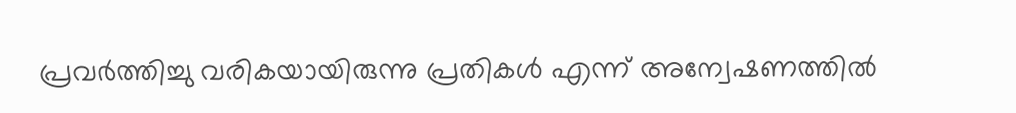പ്രവർത്തിച്ചു വരികയായിരുന്നു പ്രതികൾ എന്ന് അന്വേഷണത്തിൽ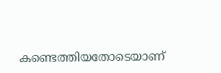കണ്ടെത്തിയതോടെയാണ്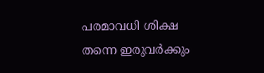പരമാവധി ശിക്ഷ തന്നെ ഇരുവർക്കും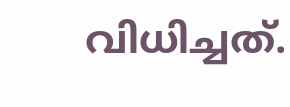വിധിച്ചത്.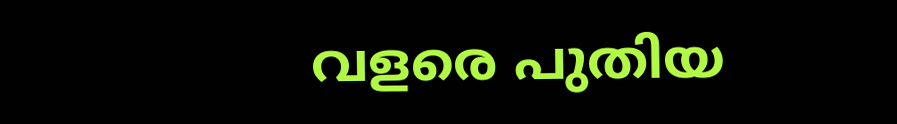വളരെ പുതിയ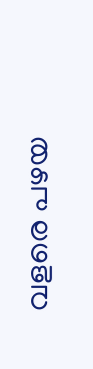വളരെ പഴയ